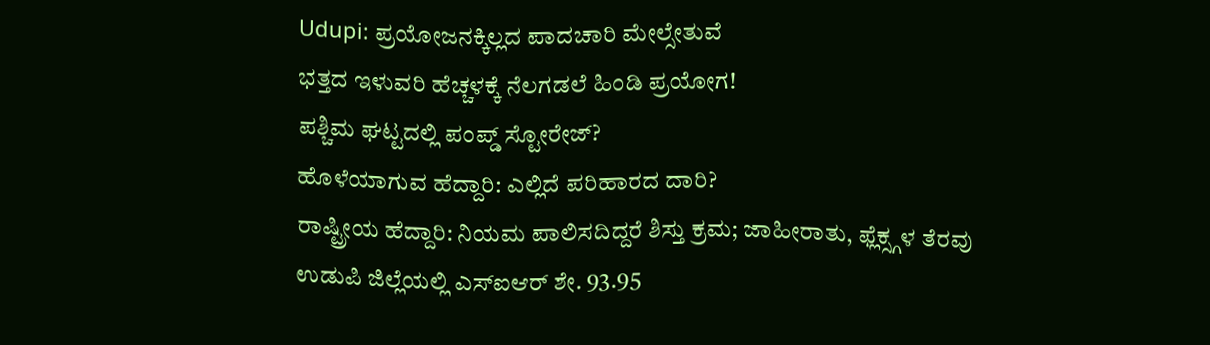Udupi: ಪ್ರಯೋಜನಕ್ಕಿಲ್ಲದ ಪಾದಚಾರಿ ಮೇಲ್ಸೇತುವೆ
ಭತ್ತದ ಇಳುವರಿ ಹೆಚ್ಚಳಕ್ಕೆ ನೆಲಗಡಲೆ ಹಿಂಡಿ ಪ್ರಯೋಗ!
ಪಶ್ಚಿಮ ಘಟ್ಟದಲ್ಲಿ ಪಂಪ್ಡ್ ಸ್ಟೋರೇಜ್?
ಹೊಳೆಯಾಗುವ ಹೆದ್ದಾರಿ: ಎಲ್ಲಿದೆ ಪರಿಹಾರದ ದಾರಿ?
ರಾಷ್ಟ್ರೀಯ ಹೆದ್ದಾರಿ: ನಿಯಮ ಪಾಲಿಸದಿದ್ದರೆ ಶಿಸ್ತು ಕ್ರಮ; ಜಾಹೀರಾತು, ಫ್ಲೆಕ್ಸ್ಗಳ ತೆರವು
ಉಡುಪಿ ಜಿಲ್ಲೆಯಲ್ಲಿ ಎಸ್ಐಆರ್ ಶೇ. 93.95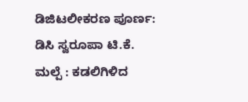ಡಿಜಿಟಲೀಕರಣ ಪೂರ್ಣ: ಡಿಸಿ ಸ್ವರೂಪಾ ಟಿ.ಕೆ.
ಮಲ್ಪೆ : ಕಡಲಿಗಿಳಿದ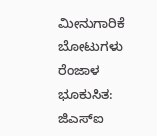ಮೀನುಗಾರಿಕೆ ಬೋಟುಗಳು
ರೆಂಜಾಳ ಭೂಕುಸಿತ: ಜಿಎಸ್ಐ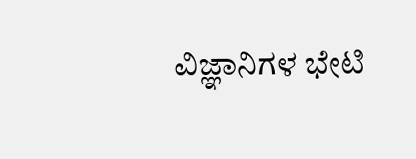ವಿಜ್ಞಾನಿಗಳ ಭೇಟಿ